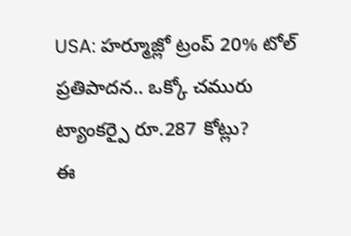USA: హర్మూజ్లో ట్రంప్ 20% టోల్ ప్రతిపాదన.. ఒక్కో చమురు ట్యాంకర్పై రూ.287 కోట్లు?
ఈ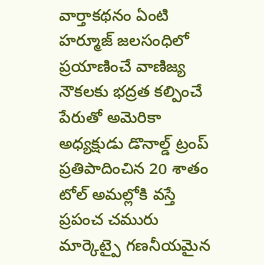వార్తాకథనం ఏంటి
హర్మూజ్ జలసంధిలో ప్రయాణించే వాణిజ్య నౌకలకు భద్రత కల్పించే పేరుతో అమెరికా అధ్యక్షుడు డొనాల్డ్ ట్రంప్ ప్రతిపాదించిన 20 శాతం టోల్ అమల్లోకి వస్తే ప్రపంచ చమురు మార్కెట్పై గణనీయమైన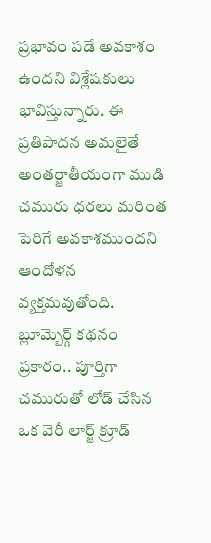ప్రభావం పడే అవకాశం ఉందని విశ్లేషకులు భావిస్తున్నారు. ఈ ప్రతిపాదన అమలైతే అంతర్జాతీయంగా ముడి చమురు ధరలు మరింత పెరిగే అవకాశముందని ఆందోళన వ్యక్తమవుతోంది. బ్లూమ్బెర్గ్ కథనం ప్రకారం.. పూర్తిగా చమురుతో లోడ్ చేసిన ఒక వెరీ లార్జ్ క్రూడ్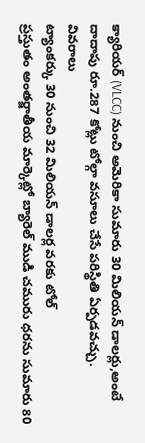క్యారియర్ (VLCC) నుంచి అమెరికా సుమారు 30 మిలియన్ డాలర్లు,అంటే దాదాపు రూ.287 కోట్లు టోల్గా వసూలు చేసే పరిస్థితి ఏర్పడవచ్చు.
వివరాలు
ట్యాంకర్కు 30 నుంచి 32 మిలియన్ డాలర్ల వరకు టోల్
ప్రస్తుతం అంతర్జాతీయ మార్కెట్లో బ్యారెల్ ముడి చమురు ధరను సుమారు 80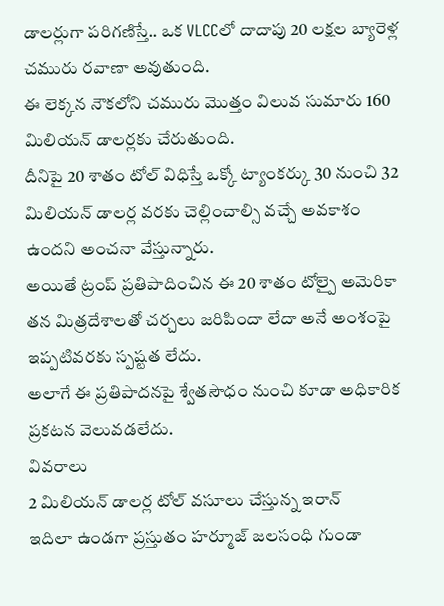డాలర్లుగా పరిగణిస్తే.. ఒక VLCCలో దాదాపు 20 లక్షల బ్యారెళ్ల చమురు రవాణా అవుతుంది.
ఈ లెక్కన నౌకలోని చమురు మొత్తం విలువ సుమారు 160 మిలియన్ డాలర్లకు చేరుతుంది.
దీనిపై 20 శాతం టోల్ విధిస్తే ఒక్కో ట్యాంకర్కు 30 నుంచి 32 మిలియన్ డాలర్ల వరకు చెల్లించాల్సి వచ్చే అవకాశం ఉందని అంచనా వేస్తున్నారు.
అయితే ట్రంప్ ప్రతిపాదించిన ఈ 20 శాతం టోల్పై అమెరికా తన మిత్రదేశాలతో చర్చలు జరిపిందా లేదా అనే అంశంపై ఇప్పటివరకు స్పష్టత లేదు.
అలాగే ఈ ప్రతిపాదనపై శ్వేతసౌధం నుంచి కూడా అధికారిక ప్రకటన వెలువడలేదు.
వివరాలు
2 మిలియన్ డాలర్ల టోల్ వసూలు చేస్తున్న ఇరాన్
ఇదిలా ఉండగా ప్రస్తుతం హర్మూజ్ జలసంధి గుండా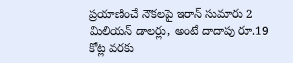ప్రయాణించే నౌకలపై ఇరాన్ సుమారు 2 మిలియన్ డాలర్లు, అంటే దాదాపు రూ.19 కోట్ల వరకు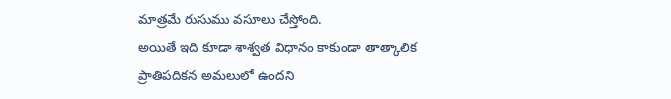మాత్రమే రుసుము వసూలు చేస్తోంది.
అయితే ఇది కూడా శాశ్వత విధానం కాకుండా తాత్కాలిక ప్రాతిపదికన అమలులో ఉందని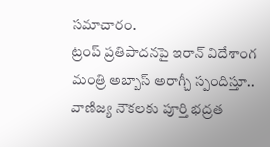సమాచారం.
ట్రంప్ ప్రతిపాదనపై ఇరాన్ విదేశాంగ మంత్రి అబ్బాస్ అరాగ్చీ స్పందిస్తూ.. వాణిజ్య నౌకలకు పూర్తి భద్రత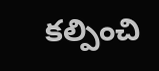కల్పించి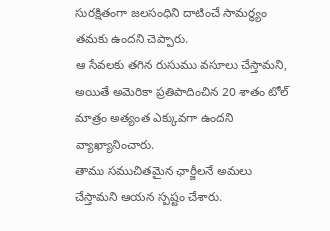సురక్షితంగా జలసంధిని దాటించే సామర్థ్యం తమకు ఉందని చెప్పారు.
ఆ సేవలకు తగిన రుసుము వసూలు చేస్తామని, అయితే అమెరికా ప్రతిపాదించిన 20 శాతం టోల్ మాత్రం అత్యంత ఎక్కువగా ఉందని వ్యాఖ్యానించారు.
తాము సముచితమైన ఛార్జీలనే అమలు చేస్తామని ఆయన స్పష్టం చేశారు.